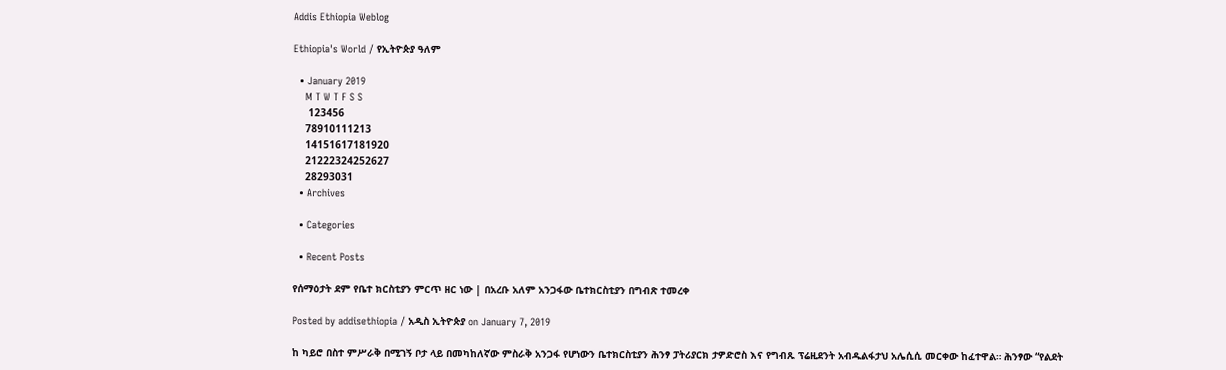Addis Ethiopia Weblog

Ethiopia's World / የኢትዮጵያ ዓለም

  • January 2019
    M T W T F S S
     123456
    78910111213
    14151617181920
    21222324252627
    28293031
  • Archives

  • Categories

  • Recent Posts

የሰማዕታት ደም የቤተ ክርስቲያን ምርጥ ዘር ነው | በአረቡ አለም አንጋፋው ቤተክርስቲያን በግብጽ ተመረቀ

Posted by addisethiopia / አዲስ ኢትዮጵያ on January 7, 2019

ከ ካይሮ በስተ ምሥራቅ በሚገኝ ቦታ ላይ በመካከለኛው ምስራቅ አንጋፋ የሆነውን ቤተክርስቲያን ሕንፃ ፓትሪያርክ ታዎድሮስ እና የግብጹ ፕሬዚደንት አብዱልፋታህ አሌሲሲ መርቀው ከፈተዋል። ሕንፃው “የልደት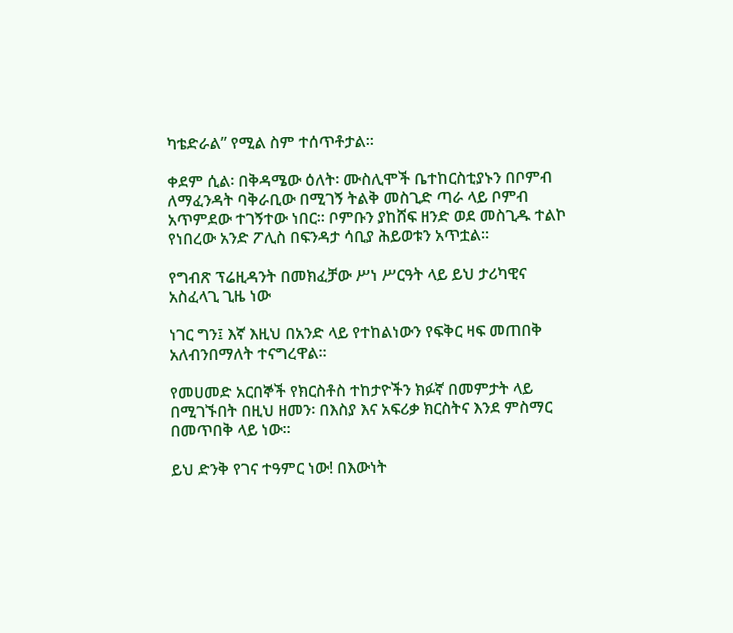ካቴድራል” የሚል ስም ተሰጥቶታል።

ቀደም ሲል፡ በቅዳሜው ዕለት፡ ሙስሊሞች ቤተከርስቲያኑን በቦምብ ለማፈንዳት ባቅራቢው በሚገኝ ትልቅ መስጊድ ጣራ ላይ ቦምብ አጥምደው ተገኝተው ነበር። ቦምቡን ያከሸፍ ዘንድ ወደ መስጊዱ ተልኮ የነበረው አንድ ፖሊስ በፍንዳታ ሳቢያ ሕይወቱን አጥቷል።

የግብጽ ፕሬዚዳንት በመክፈቻው ሥነ ሥርዓት ላይ ይህ ታሪካዊና አስፈላጊ ጊዜ ነው

ነገር ግን፤ እኛ እዚህ በአንድ ላይ የተከልነውን የፍቅር ዛፍ መጠበቅ አለብንበማለት ተናግረዋል።

የመሀመድ አርበኞች የክርስቶስ ተከታዮችን ክፉኛ በመምታት ላይ በሚገኙበት በዚህ ዘመን፡ በእስያ እና አፍሪቃ ክርስትና እንደ ምስማር በመጥበቅ ላይ ነው።

ይህ ድንቅ የገና ተዓምር ነው! በእውነት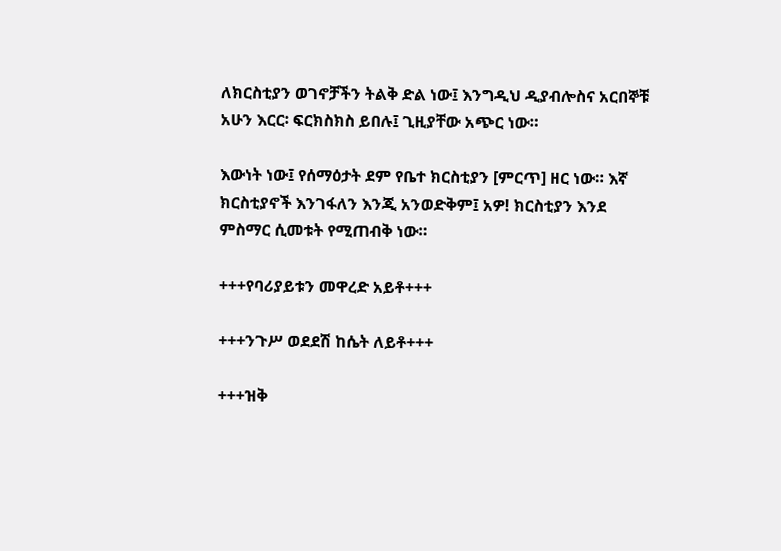ለክርስቲያን ወገኖቻችን ትልቅ ድል ነው፤ እንግዲህ ዲያብሎስና አርበኞቹ አሁን እርር፡ ፍርክስክስ ይበሉ፤ ጊዚያቸው አጭር ነው።

እውነት ነው፤ የሰማዕታት ደም የቤተ ክርስቲያን [ምርጥ] ዘር ነው። እኛ ክርስቲያኖች እንገፋለን እንጂ አንወድቅም፤ አዎ! ክርስቲያን እንደ ምስማር ሲመቱት የሚጠብቅ ነው።

+++የባሪያይቱን መዋረድ አይቶ+++

+++ንጉሥ ወደደሽ ከሴት ለይቶ+++

+++ዝቅ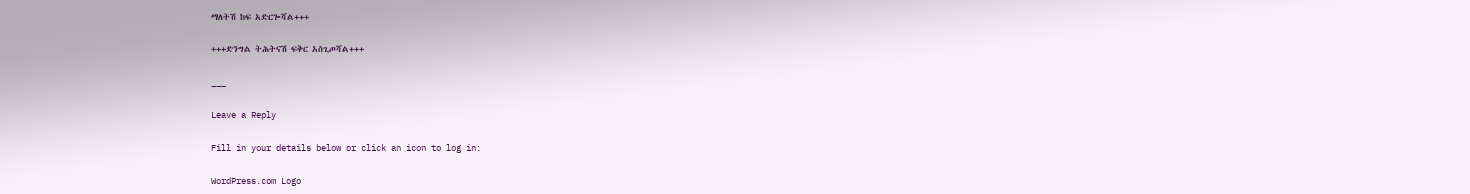ማለትሽ ከፍ አድርጐሻል+++

+++ድንግል ትሕትናሽ ፍቅር አስጊጦሻል+++

___

Leave a Reply

Fill in your details below or click an icon to log in:

WordPress.com Logo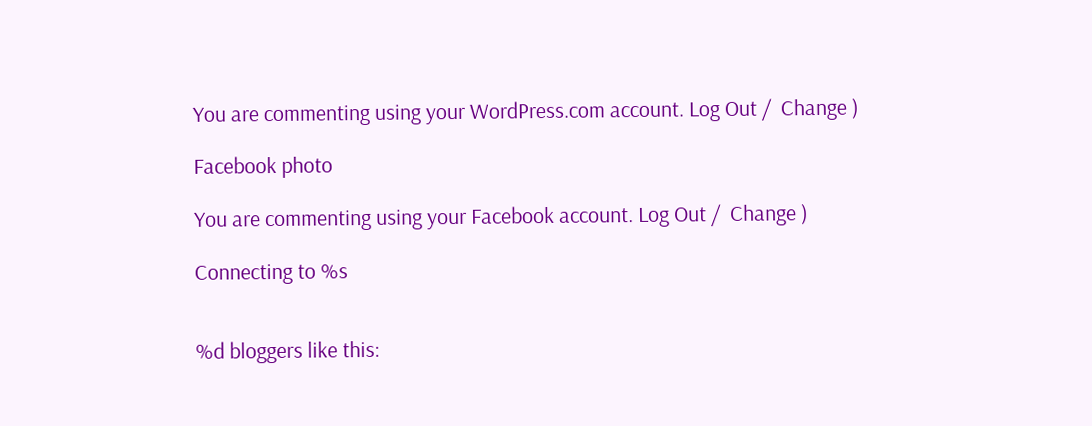You are commenting using your WordPress.com account. Log Out /  Change )

Facebook photo

You are commenting using your Facebook account. Log Out /  Change )

Connecting to %s


%d bloggers like this: